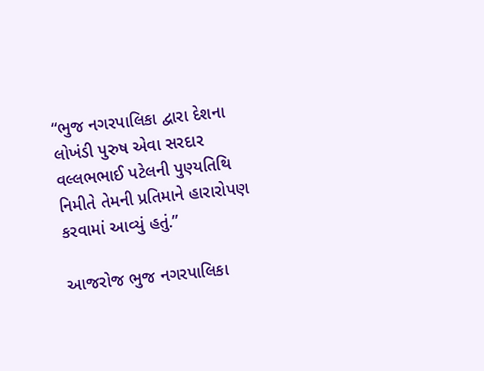“ભુજ નગરપાલિકા દ્વારા દેશના લોખંડી પુરુષ એવા સરદાર વલ્લભભાઈ પટેલની પુણ્યતિથિ નિમીતે તેમની પ્રતિમાને હારારોપણ કરવામાં આવ્યું હતું.”

આજરોજ ભુજ નગરપાલિકા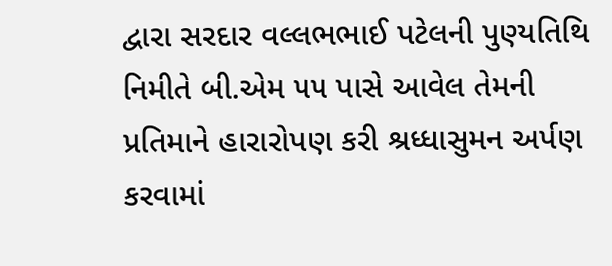દ્વારા સરદાર વલ્લભભાઈ પટેલની પુણ્યતિથિ નિમીતે બી.એમ ૫૫ પાસે આવેલ તેમની પ્રતિમાને હારારોપણ કરી શ્રધ્ધાસુમન અર્પણ કરવામાં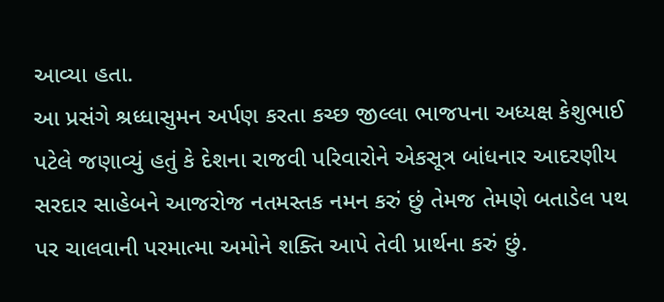આવ્યા હતા.
આ પ્રસંગે શ્રધ્ધાસુમન અર્પણ કરતા કચ્છ જીલ્લા ભાજપના અધ્યક્ષ કેશુભાઈ પટેલે જણાવ્યું હતું કે દેશના રાજવી પરિવારોને એકસૂત્ર બાંધનાર આદરણીય સરદાર સાહેબને આજરોજ નતમસ્તક નમન કરું છું તેમજ તેમણે બતાડેલ પથ પર ચાલવાની પરમાત્મા અમોને શક્તિ આપે તેવી પ્રાર્થના કરું છું.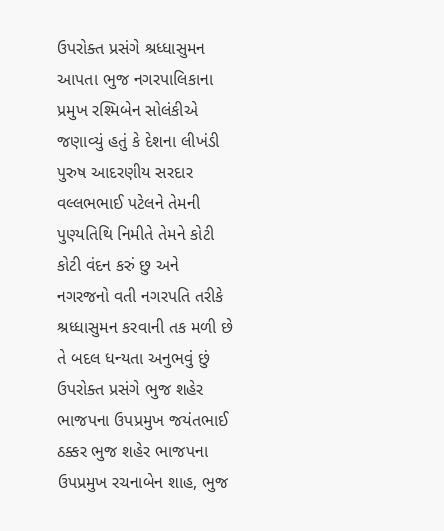ઉપરોક્ત પ્રસંગે શ્રધ્ધાસુમન આપતા ભુજ નગરપાલિકાના પ્રમુખ રશ્મિબેન સોલંકીએ જણાવ્યું હતું કે દેશના લીખંડી પુરુષ આદરણીય સરદાર વલ્લભભાઈ પટેલને તેમની પુણ્યતિથિ નિમીતે તેમને કોટી કોટી વંદન કરું છુ અને નગરજનો વતી નગરપતિ તરીકે શ્રધ્ધાસુમન કરવાની તક મળી છે તે બદલ ધન્યતા અનુભવું છું
ઉપરોક્ત પ્રસંગે ભુજ શહેર ભાજપના ઉપપ્રમુખ જયંતભાઈ ઠક્કર ભુજ શહેર ભાજપના ઉપપ્રમુખ રચનાબેન શાહ, ભુજ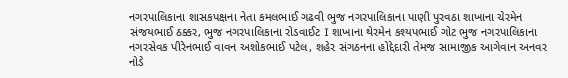નગરપાલિકાના શાસકપક્ષના નેતા કમલભાઈ ગઢવી ભુજ નગરપાલિકાના પાણી પુરવઠા શાખાના ચેરમેન સંજયભાઈ ઠક્કર, ભુજ નગરપાલિકાના રોડવાઈટ I શાખાના થેરમેન કશ્યપભાઈ ગોટ ભુજ નગરપાલિકાના નગરસેવક પીરેનભાઈ વાવન અશોકભાઈ પટેલ, શહેર સંગઠનના હોદ્દેદારી તેમજ સામાજીક આગેવાન અનવર નોડે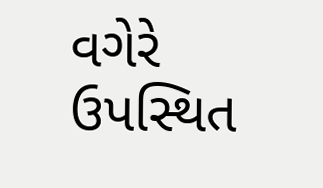વગેરે ઉપસ્થિત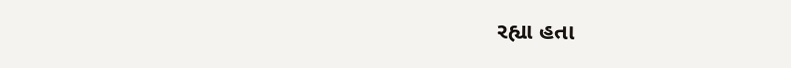રહ્યા હતા